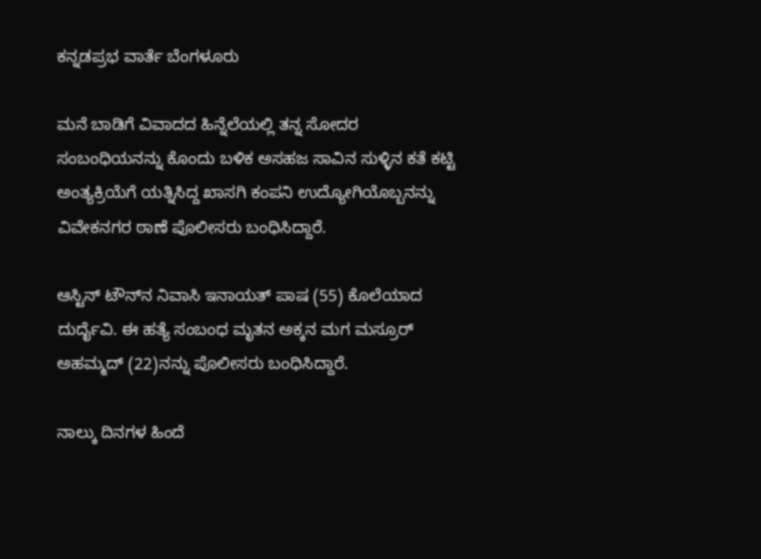ಕನ್ನಡಪ್ರಭ ವಾರ್ತೆ ಬೆಂಗಳೂರು

ಮನೆ ಬಾಡಿಗೆ ವಿವಾದದ ಹಿನ್ನೆಲೆಯಲ್ಲಿ ತನ್ನ ಸೋದರ ಸಂಬಂಧಿಯನನ್ನು ಕೊಂದು ಬಳಿಕ ಅಸಹಜ ಸಾವಿನ ಸುಳ್ಳಿನ ಕತೆ ಕಟ್ಟಿ ಅಂತ್ಯಕ್ರಿಯೆಗೆ ಯತ್ನಿಸಿದ್ದ ಖಾಸಗಿ ಕಂಪನಿ ಉದ್ಯೋಗಿಯೊಬ್ಬನನ್ನು ವಿವೇಕನಗರ ಠಾಣೆ ಪೊಲೀಸರು ಬಂಧಿಸಿದ್ದಾರೆ.

ಆಸ್ಟಿನ್ ಟೌನ್‌ನ ನಿವಾಸಿ ಇನಾಯತ್‌ ಪಾಷ (55) ಕೊಲೆಯಾದ ದುರ್ದೈವಿ. ಈ ಹತ್ಯೆ ಸಂಬಂಧ ಮೃತನ ಅಕ್ಕನ ಮಗ ಮಸ್ರೂರ್‌ ಅಹಮ್ಮದ್‌ (22)ನನ್ನು ಪೊಲೀಸರು ಬಂಧಿಸಿದ್ದಾರೆ.

ನಾಲ್ಕು ದಿನಗಳ ಹಿಂದೆ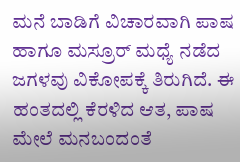ಮನೆ ಬಾಡಿಗೆ ವಿಚಾರವಾಗಿ ಪಾಷ ಹಾಗೂ ಮಸ್ರೂರ್ ಮಧ್ಯೆ ನಡೆದ ಜಗಳವು ವಿಕೋಪಕ್ಕೆ ತಿರುಗಿದೆ. ಈ ಹಂತದಲ್ಲಿ ಕೆರಳಿದ ಆತ, ಪಾಷ ಮೇಲೆ ಮನಬಂದಂತೆ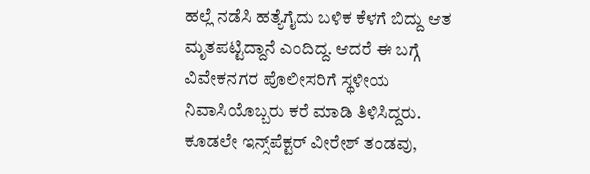ಹಲ್ಲೆ ನಡೆಸಿ ಹತ್ಯೆಗೈದು ಬಳಿಕ ಕೆಳಗೆ ಬಿದ್ದು ಆತ ಮೃತಪಟ್ಟಿದ್ದಾನೆ ಎಂದಿದ್ದ. ಆದರೆ ಈ ಬಗ್ಗೆ ವಿವೇಕನಗರ ಪೊಲೀಸರಿಗೆ ಸ್ಥಳೀಯ ನಿವಾಸಿಯೊಬ್ಬರು ಕರೆ ಮಾಡಿ ತಿಳಿಸಿದ್ದರು. ಕೂಡಲೇ ಇನ್ಸ್‌ಪೆಕ್ಟರ್ ವೀರೇಶ್ ತಂಡವು,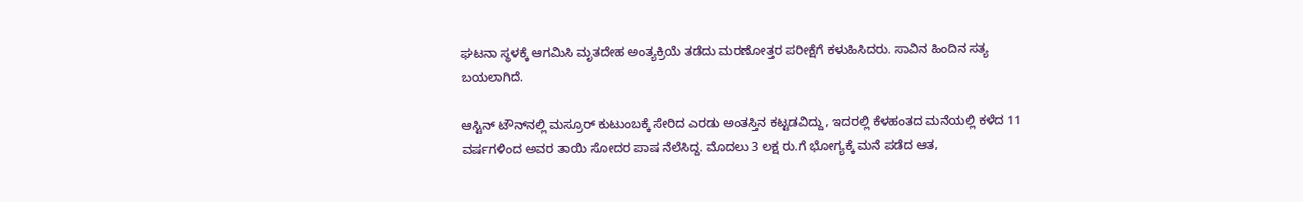ಘಟನಾ ಸ್ಥಳಕ್ಕೆ ಆಗಮಿಸಿ ಮೃತದೇಹ ಅಂತ್ಯಕ್ರಿಯೆ ತಡೆದು ಮರಣೋತ್ತರ ಪರೀಕ್ಷೆಗೆ ಕಳುಹಿಸಿದರು. ಸಾವಿನ ಹಿಂದಿನ ಸತ್ಯ ಬಯಲಾಗಿದೆ.

ಆಸ್ಟಿನ್‌ ಟೌನ್‌ನಲ್ಲಿ ಮಸ್ರೂರ್ ಕುಟುಂಬಕ್ಕೆ ಸೇರಿದ ಎರಡು ಅಂತಸ್ತಿನ ಕಟ್ಟಡವಿದ್ದು, ಇದರಲ್ಲಿ ಕೆಳಹಂತದ ಮನೆಯಲ್ಲಿ ಕಳೆದ 11 ವರ್ಷಗಳಿಂದ ಅವರ ತಾಯಿ ಸೋದರ ಪಾಷ ನೆಲೆಸಿದ್ದ. ಮೊದಲು 3 ಲಕ್ಷ ರು.ಗೆ ಭೋಗ್ಯಕ್ಕೆ ಮನೆ ಪಡೆದ ಆತ,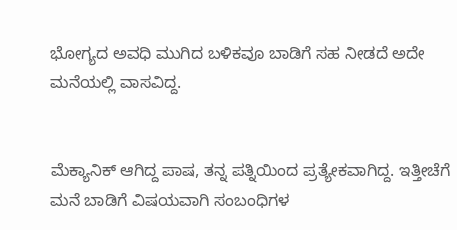ಭೋಗ್ಯದ ಅವಧಿ ಮುಗಿದ ಬಳಿಕವೂ ಬಾಡಿಗೆ ಸಹ ನೀಡದೆ ಅದೇ ಮನೆಯಲ್ಲಿ ವಾಸವಿದ್ದ.


ಮೆಕ್ಯಾನಿಕ್ ಆಗಿದ್ದ ಪಾಷ, ತನ್ನ ಪತ್ನಿಯಿಂದ ಪ್ರತ್ಯೇಕವಾಗಿದ್ದ. ಇತ್ತೀಚೆಗೆ ಮನೆ ಬಾಡಿಗೆ ವಿಷಯವಾಗಿ ಸಂಬಂಧಿಗಳ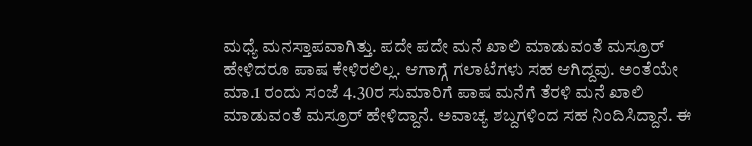ಮಧ್ಯೆ ಮನಸ್ತಾಪವಾಗಿತ್ತು. ಪದೇ ಪದೇ ಮನೆ ಖಾಲಿ ಮಾಡುವಂತೆ ಮಸ್ರೂರ್ ಹೇಳಿದರೂ ಪಾಷ ಕೇಳಿರಲಿಲ್ಲ. ಆಗಾಗ್ಗೆ ಗಲಾಟೆಗಳು ಸಹ ಆಗಿದ್ದವು. ಅಂತೆಯೇ ಮಾ.1 ರಂದು ಸಂಜೆ 4.30ರ ಸುಮಾರಿಗೆ ಪಾಷ ಮನೆಗೆ ತೆರಳಿ ಮನೆ ಖಾಲಿ ಮಾಡುವಂತೆ ಮಸ್ರೂರ್ ಹೇಳಿದ್ದಾನೆ. ಅವಾಚ್ಯ ಶಬ್ದಗಳಿಂದ ಸಹ ನಿಂದಿಸಿದ್ದಾನೆ. ಈ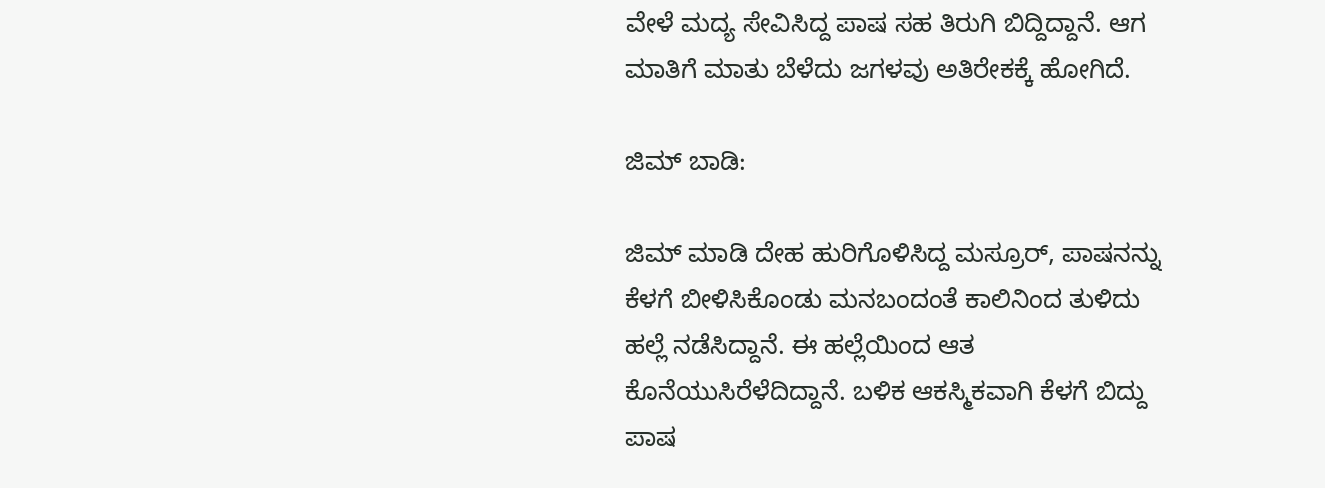ವೇಳೆ ಮದ್ಯ ಸೇವಿಸಿದ್ದ ಪಾಷ ಸಹ ತಿರುಗಿ ಬಿದ್ದಿದ್ದಾನೆ. ಆಗ ಮಾತಿಗೆ ಮಾತು ಬೆಳೆದು ಜಗಳವು ಅತಿರೇಕಕ್ಕೆ ಹೋಗಿದೆ.

ಜಿಮ್‌ ಬಾಡಿ:

ಜಿಮ್‌ ಮಾಡಿ ದೇಹ ಹುರಿಗೊಳಿಸಿದ್ದ ಮಸ್ರೂರ್, ಪಾಷನನ್ನು ಕೆಳಗೆ ಬೀಳಿಸಿಕೊಂಡು ಮನಬಂದಂತೆ ಕಾಲಿನಿಂದ ತುಳಿದು ಹಲ್ಲೆ ನಡೆಸಿದ್ದಾನೆ. ಈ ಹಲ್ಲೆಯಿಂದ ಆತ ಕೊನೆಯುಸಿರೆಳೆದಿದ್ದಾನೆ. ಬಳಿಕ ಆಕಸ್ಮಿಕವಾಗಿ ಕೆಳಗೆ ಬಿದ್ದು ಪಾಷ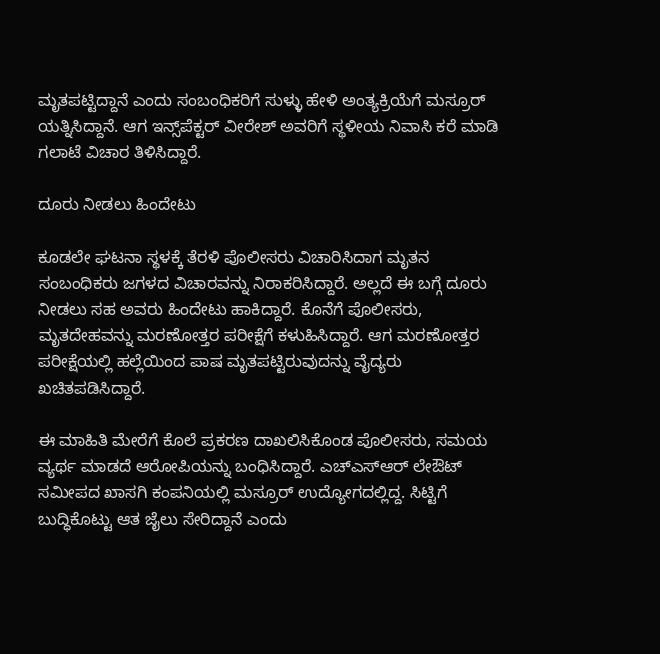ಮೃತಪಟ್ಟಿದ್ದಾನೆ ಎಂದು ಸಂಬಂಧಿಕರಿಗೆ ಸುಳ್ಳು ಹೇಳಿ ಅಂತ್ಯಕ್ರಿಯೆಗೆ ಮಸ್ರೂರ್ ಯತ್ನಿಸಿದ್ದಾನೆ. ಆಗ ಇನ್ಸ್‌ಪೆಕ್ಟರ್‌ ವೀರೇಶ್ ಅವರಿಗೆ ಸ್ಥಳೀಯ ನಿವಾಸಿ ಕರೆ ಮಾಡಿ ಗಲಾಟೆ ವಿಚಾರ ತಿಳಿಸಿದ್ದಾರೆ.

ದೂರು ನೀಡಲು ಹಿಂದೇಟು

ಕೂಡಲೇ ಘಟನಾ ಸ್ಥಳಕ್ಕೆ ತೆರಳಿ ಪೊಲೀಸರು ವಿಚಾರಿಸಿದಾಗ ಮೃತನ ಸಂಬಂಧಿಕರು ಜಗಳದ ವಿಚಾರವನ್ನು ನಿರಾಕರಿಸಿದ್ದಾರೆ. ಅಲ್ಲದೆ ಈ ಬಗ್ಗೆ ದೂರು ನೀಡಲು ಸಹ ಅವರು ಹಿಂದೇಟು ಹಾಕಿದ್ದಾರೆ. ಕೊನೆಗೆ ಪೊಲೀಸರು, ಮೃತದೇಹವನ್ನು ಮರಣೋತ್ತರ ಪರೀಕ್ಷೆಗೆ ಕಳುಹಿಸಿದ್ದಾರೆ. ಆಗ ಮರಣೋತ್ತರ ಪರೀಕ್ಷೆಯಲ್ಲಿ ಹಲ್ಲೆಯಿಂದ ಪಾಷ ಮೃತಪಟ್ಟಿರುವುದನ್ನು ವೈದ್ಯರು ಖಚಿತಪಡಿಸಿದ್ದಾರೆ.

ಈ ಮಾಹಿತಿ ಮೇರೆಗೆ ಕೊಲೆ ಪ್ರಕರಣ ದಾಖಲಿಸಿಕೊಂಡ ಪೊಲೀಸರು, ಸಮಯ ವ್ಯರ್ಥ ಮಾಡದೆ ಆರೋಪಿಯನ್ನು ಬಂಧಿಸಿದ್ದಾರೆ. ಎಚ್‌ಎಸ್‌ಆರ್ ಲೇಔಟ್ ಸಮೀಪದ ಖಾಸಗಿ ಕಂಪನಿಯಲ್ಲಿ ಮಸ್ರೂರ್ ಉದ್ಯೋಗದಲ್ಲಿದ್ದ. ಸಿಟ್ಟಿಗೆ ಬುದ್ಧಿಕೊಟ್ಟು ಆತ ಜೈಲು ಸೇರಿದ್ದಾನೆ ಎಂದು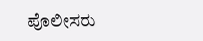ಪೊಲೀಸರು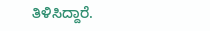ತಿಳಿಸಿದ್ದಾರೆ.